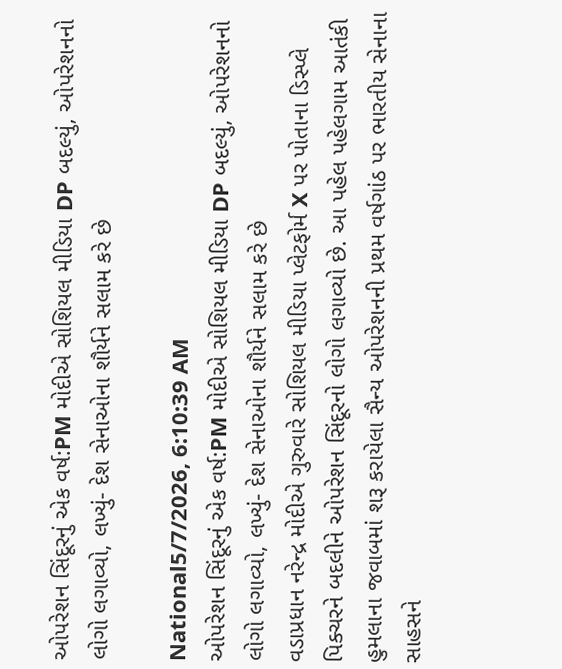ઓપરેશન સિંદૂરનું એક વર્ષ:PM મોદીએ સોશિયલ મીડિયા DP બદલ્યું, ઓપરેશનનો લોગો લગાવ્યો, લખ્યું- દેશ સેનાઓના શૌર્યને સલામ કરે છે

National5/7/2026, 6:10:39 AM
ઓપરેશન સિંદૂરનું એક વર્ષ:PM મોદીએ સોશિયલ મીડિયા DP બદલ્યું, ઓપરેશનનો લોગો લગાવ્યો, લખ્યું- દેશ સેનાઓના શૌર્યને સલામ કરે છે
વડાપ્રધાન નરેન્દ્ર મોદીએ ગુરુવારે સોશિયલ મીડિયા પ્લેટફોર્મ X પર પોતાના ડિસ્પ્લે પિક્ચરને બદલીને ઓપરેશન સિંદૂરનો લોગો લગાવ્યો છે. આ પહેલ પહેલગામ આતંકી હુમલાના જવાબમાં શરૂ કરાયેલા સૈન્ય ઓપરેશનની પ્રથમ વર્ષગાંઠ પર ભારતીય સેનાના સાહસને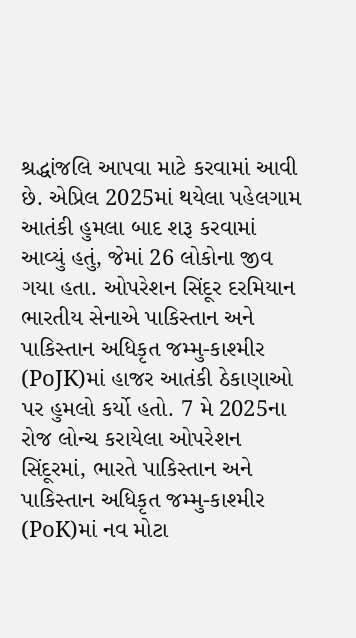શ્રદ્ધાંજલિ આપવા માટે કરવામાં આવી છે. એપ્રિલ 2025માં થયેલા પહેલગામ આતંકી હુમલા બાદ શરૂ કરવામાં આવ્યું હતું, જેમાં 26 લોકોના જીવ ગયા હતા. ઓપરેશન સિંદૂર દરમિયાન ભારતીય સેનાએ પાકિસ્તાન અને પાકિસ્તાન અધિકૃત જમ્મુ-કાશ્મીર (PoJK)માં હાજર આતંકી ઠેકાણાઓ પર હુમલો કર્યો હતો. 7 મે 2025ના રોજ લોન્ચ કરાયેલા ઓપરેશન સિંદૂરમાં, ભારતે પાકિસ્તાન અને પાકિસ્તાન અધિકૃત જમ્મુ-કાશ્મીર (PoK)માં નવ મોટા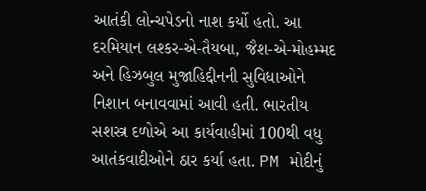આતંકી લોન્ચપેડનો નાશ કર્યો હતો. આ દરમિયાન લશ્કર-એ-તૈયબા, જૈશ-એ-મોહમ્મદ અને હિઝબુલ મુજાહિદ્દીનની સુવિધાઓને નિશાન બનાવવામાં આવી હતી. ભારતીય સશસ્ત્ર દળોએ આ કાર્યવાહીમાં 100થી વધુ આતંકવાદીઓને ઠાર કર્યા હતા. PM મોદીનું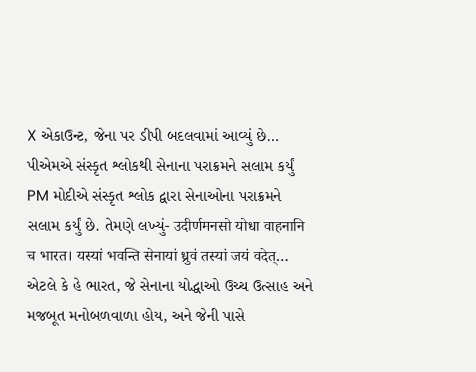X એકાઉન્ટ, જેના પર ડીપી બદલવામાં આવ્યું છે… પીએમએ સંસ્કૃત શ્લોકથી સેનાના પરાક્રમને સલામ કર્યું PM મોદીએ સંસ્કૃત શ્લોક દ્વારા સેનાઓના પરાક્રમને સલામ કર્યું છે. તેમણે લખ્યું- उदीर्णमनसो योधा वाहनानि च भारत। यस्यां भवन्ति सेनायां ध्रुवं तस्यां जयं वदेत्… એટલે કે હે ભારત, જે સેનાના યોદ્ધાઓ ઉચ્ચ ઉત્સાહ અને મજબૂત મનોબળવાળા હોય, અને જેની પાસે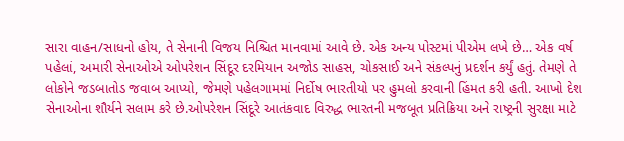સારા વાહન/સાધનો હોય, તે સેનાની વિજય નિશ્ચિત માનવામાં આવે છે. એક અન્ય પોસ્ટમાં પીએમ લખે છે… એક વર્ષ પહેલાં, અમારી સેનાઓએ ઓપરેશન સિંદૂર દરમિયાન અજોડ સાહસ, ચોકસાઈ અને સંકલ્પનું પ્રદર્શન કર્યું હતું. તેમણે તે લોકોને જડબાતોડ જવાબ આપ્યો, જેમણે પહેલગામમાં નિર્દોષ ભારતીયો પર હુમલો કરવાની હિંમત કરી હતી. આખો દેશ સેનાઓના શૌર્યને સલામ કરે છે.ઓપરેશન સિંદૂરે આતંકવાદ વિરુદ્ધ ભારતની મજબૂત પ્રતિક્રિયા અને રાષ્ટ્રની સુરક્ષા માટે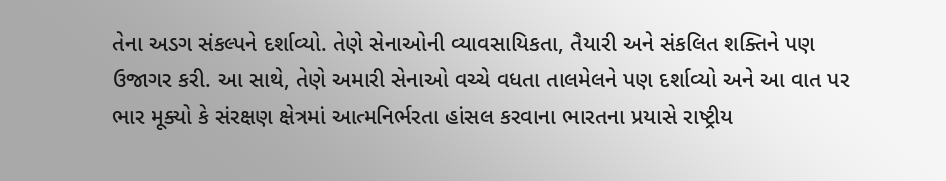તેના અડગ સંકલ્પને દર્શાવ્યો. તેણે સેનાઓની વ્યાવસાયિકતા, તૈયારી અને સંકલિત શક્તિને પણ ઉજાગર કરી. આ સાથે, તેણે અમારી સેનાઓ વચ્ચે વધતા તાલમેલને પણ દર્શાવ્યો અને આ વાત પર ભાર મૂક્યો કે સંરક્ષણ ક્ષેત્રમાં આત્મનિર્ભરતા હાંસલ કરવાના ભારતના પ્રયાસે રાષ્ટ્રીય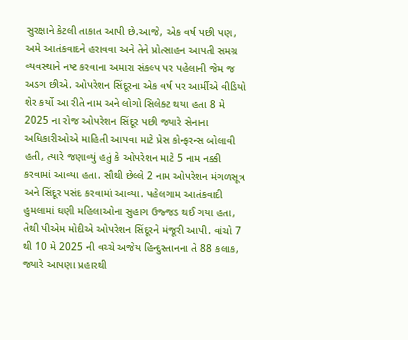સુરક્ષાને કેટલી તાકાત આપી છે.આજે, એક વર્ષ પછી પણ, અમે આતંકવાદને હરાવવા અને તેને પ્રોત્સાહન આપતી સમગ્ર વ્યવસ્થાને નષ્ટ કરવાના અમારા સંકલ્પ પર પહેલાની જેમ જ અડગ છીએ. ઓપરેશન સિંદૂરના એક વર્ષ પર આર્મીએ વીડિયો શેર કર્યો આ રીતે નામ અને લોગો સિલેક્ટ થયા હતા 8 મે 2025 ના રોજ ઓપરેશન સિંદૂર પછી જ્યારે સેનાના અધિકારીઓએ માહિતી આપવા માટે પ્રેસ કોન્ફરન્સ બોલાવી હતી, ત્યારે જણાવ્યું હતું કે ઓપરેશન માટે 5 નામ નક્કી કરવામાં આવ્યા હતા. સૌથી છેલ્લે 2 નામ ઓપરેશન મંગળસૂત્ર અને સિંદૂર પસંદ કરવામાં આવ્યા. પહેલગામ આતંકવાદી હુમલામાં ઘણી મહિલાઓના સુહાગ ઉજ્જડ થઈ ગયા હતા, તેથી પીએમ મોદીએ ઓપરેશન સિંદૂરને મંજૂરી આપી. વાંચો 7 થી 10 મે 2025 ની વચ્ચે અજેય હિન્દુસ્તાનના તે 88 કલાક, જ્યારે આપણા પ્રહારથી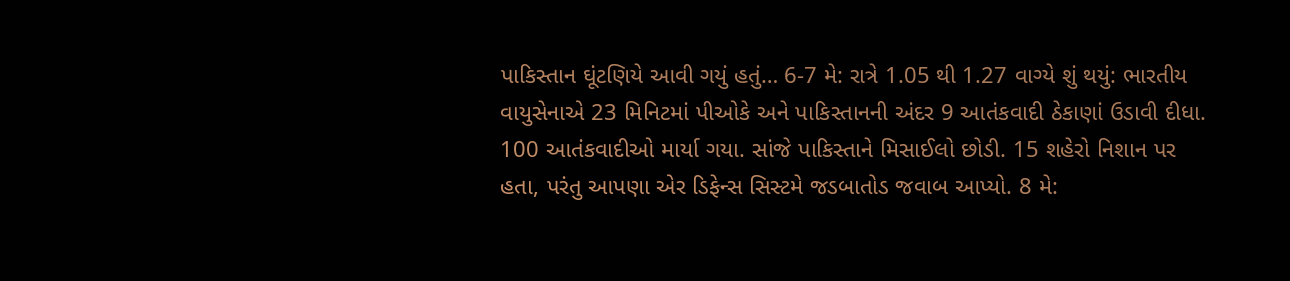પાકિસ્તાન ઘૂંટણિયે આવી ગયું હતું… 6-7 મે: રાત્રે 1.05 થી 1.27 વાગ્યે શું થયું: ભારતીય વાયુસેનાએ 23 મિનિટમાં પીઓકે અને પાકિસ્તાનની અંદર 9 આતંકવાદી ઠેકાણાં ઉડાવી દીધા. 100 આતંકવાદીઓ માર્યા ગયા. સાંજે પાકિસ્તાને મિસાઈલો છોડી. 15 શહેરો નિશાન પર હતા, પરંતુ આપણા એર ડિફેન્સ સિસ્ટમે જડબાતોડ જવાબ આપ્યો. 8 મે: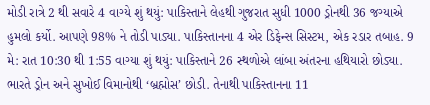મોડી રાત્રે 2 થી સવારે 4 વાગ્યે શું થયું: પાકિસ્તાને લેહથી ગુજરાત સુધી 1000 ડ્રોનથી 36 જગ્યાએ હુમલો કર્યો. આપણે 98% ને તોડી પાડ્યા. પાકિસ્તાનના 4 એર ડિફેન્સ સિસ્ટમ, એક રડાર તબાહ. 9 મે: રાત 10:30 થી 1:55 વાગ્યા શું થયું: પાકિસ્તાને 26 સ્થળોએ લાંબા અંતરના હથિયારો છોડ્યા. ભારતે ડ્રોન અને સુખોઈ વિમાનોથી ‘બ્રહ્મોસ’ છોડી. તેનાથી પાકિસ્તાનના 11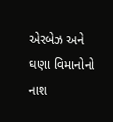એરબેઝ અને ઘણા વિમાનોનો નાશ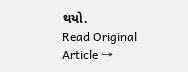થયો.
Read Original Article →